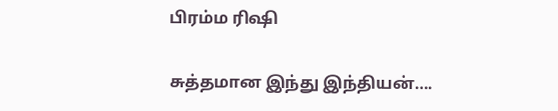பிரம்ம ரிஷி

சுத்தமான இந்து இந்தியன்….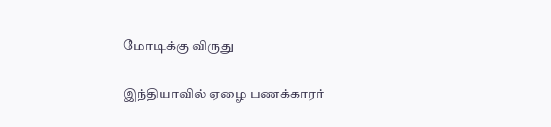மோடிக்கு விருது

இந்தியாவில் ஏழை பணக்காரர்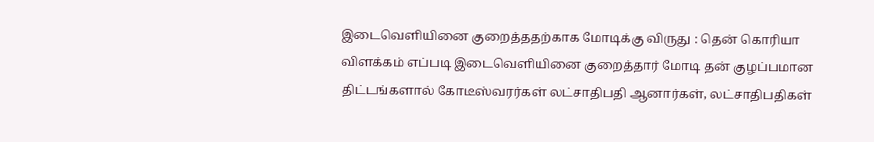இடைவெளியினை குறைத்ததற்காக மோடிக்கு விருது : தென் கொரியா விளக்கம் எப்படி இடைவெளியினை குறைத்தார் மோடி தன் குழப்பமான திட்டங்களால் கோடீஸ்வரர்கள் லட்சாதிபதி ஆனார்கள், லட்சாதிபதிகள்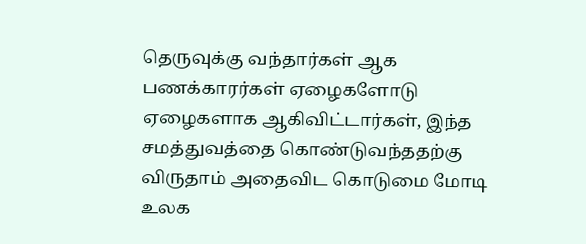தெருவுக்கு வந்தார்கள் ஆக பணக்காரர்கள் ஏழைகளோடு ஏழைகளாக ஆகிவிட்டார்கள், இந்த சமத்துவத்தை கொண்டுவந்ததற்கு விருதாம் அதைவிட கொடுமை மோடி உலக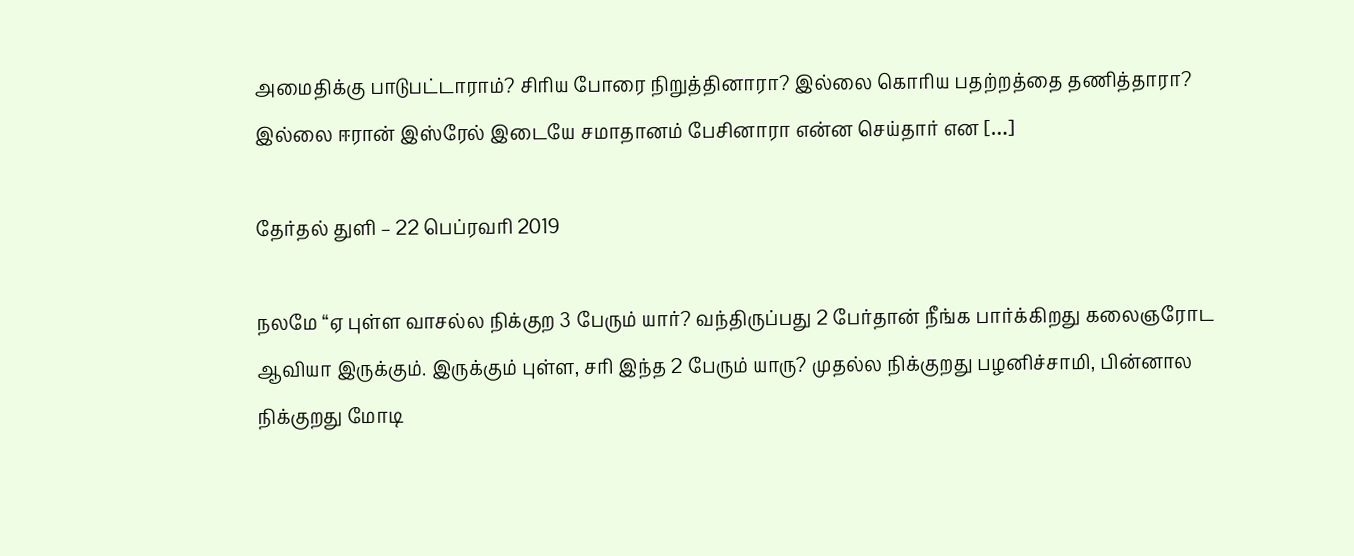அமைதிக்கு பாடுபட்டாராம்? சிரிய போரை நிறுத்தினாரா? இல்லை கொரிய பதற்றத்தை தணித்தாரா? இல்லை ஈரான் இஸ்ரேல் இடையே சமாதானம் பேசினாரா என்ன செய்தார் என […]

தேர்தல் துளி – 22 பெப்ரவரி 2019

நலமே “ஏ புள்ள வாசல்ல நிக்குற 3 பேரும் யார்? வந்திருப்பது 2 பேர்தான் நீங்க பார்க்கிறது கலைஞரோட ஆவியா இருக்கும். இருக்கும் புள்ள, சரி இந்த 2 பேரும் யாரு? முதல்ல நிக்குறது பழனிச்சாமி, பின்னால நிக்குறது மோடி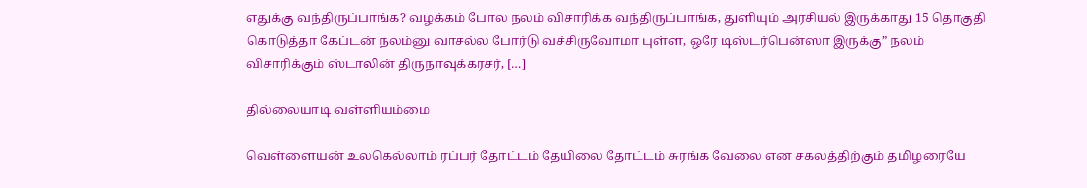எதுக்கு வந்திருப்பாங்க? வழக்கம் போல நலம் விசாரிக்க வந்திருப்பாங்க, துளியும் அரசியல் இருக்காது 15 தொகுதி கொடுத்தா கேப்டன் நலம்னு வாசல்ல போர்டு வச்சிருவோமா புள்ள, ஒரே டிஸ்டர்பென்ஸா இருக்கு” நலம் விசாரிக்கும் ஸ்டாலின் திருநாவுக்கரசர், […]

தில்லையாடி வள்ளியம்மை

வெள்ளையன் உலகெல்லாம் ரப்பர் தோட்டம் தேயிலை தோட்டம் சுரங்க வேலை என சகலத்திற்கும் தமிழரையே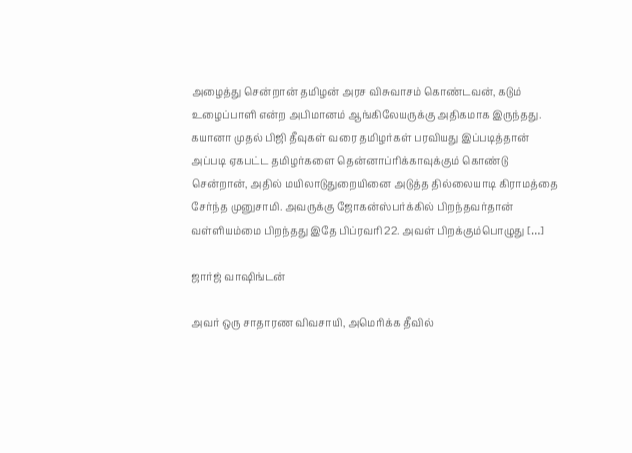அழைத்து சென்றான் தமிழன் அரச விசுவாசம் கொண்டவன், கடும் உழைப்பாளி என்ற அபிமானம் ஆங்கிலேயருக்கு அதிகமாக இருந்தது. கயானா முதல் பிஜி தீவுகள் வரை தமிழர்கள் பரவியது இப்படித்தான் அப்படி ஏகபட்ட தமிழர்களை தென்னாப்ரிக்காவுக்கும் கொண்டு சென்றான், அதில் மயிலாடுதுறையினை அடுத்த தில்லையாடி கிராமத்தை சேர்ந்த முனுசாமி. அவருக்கு ஜோகன்ஸ்பர்க்கில் பிறந்தவர்தான் வள்ளியம்மை பிறந்தது இதே பிப்ரவரி 22. அவள் பிறக்கும்பொழுது […]

ஜார்ஜ் வாஷிங்டன்

அவர் ஒரு சாதாரண விவசாயி, அமெரிக்க தீவில்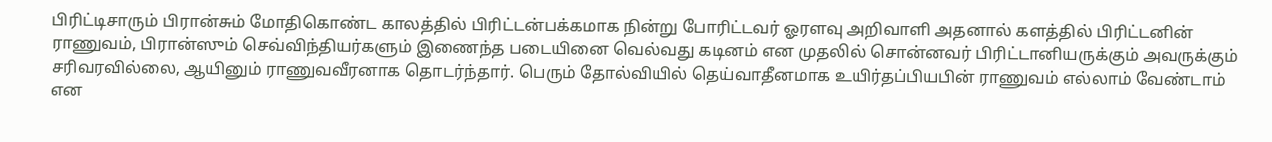பிரிட்டிசாரும் பிரான்சும் மோதிகொண்ட காலத்தில் பிரிட்டன்பக்கமாக நின்று போரிட்டவர் ஓரளவு அறிவாளி அதனால் களத்தில் பிரிட்டனின் ராணுவம், பிரான்ஸும் செவ்விந்தியர்களும் இணைந்த படையினை வெல்வது கடினம் என முதலில் சொன்னவர் பிரிட்டானியருக்கும் அவருக்கும் சரிவரவில்லை, ஆயினும் ராணுவவீரனாக தொடர்ந்தார். பெரும் தோல்வியில் தெய்வாதீனமாக உயிர்தப்பியபின் ராணுவம் எல்லாம் வேண்டாம் என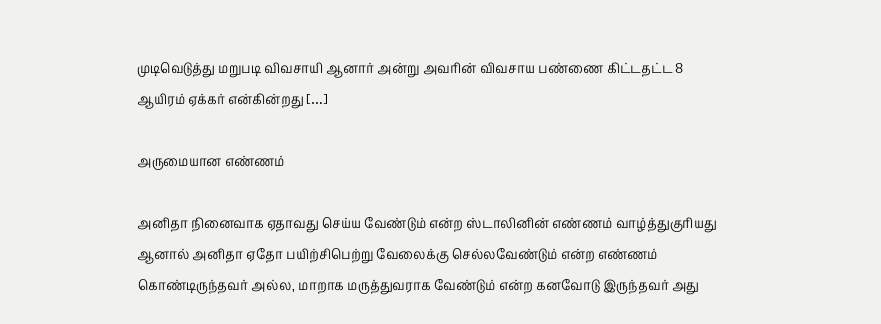முடிவெடுத்து மறுபடி விவசாயி ஆனார் அன்று அவரின் விவசாய பண்ணை கிட்டதட்ட 8 ஆயிரம் ஏக்கர் என்கின்றது […]

அருமையான எண்ணம்

அனிதா நினைவாக ஏதாவது செய்ய வேண்டும் என்ற ஸ்டாலினின் எண்ணம் வாழ்த்துகுரியது ஆனால் அனிதா ஏதோ பயிற்சிபெற்று வேலைக்கு செல்லவேண்டும் என்ற எண்ணம் கொண்டிருந்தவர் அல்ல, மாறாக மருத்துவராக வேண்டும் என்ற கனவோடு இருந்தவர் அது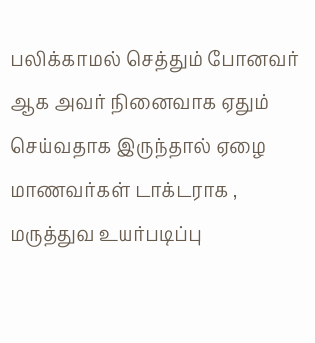பலிக்காமல் செத்தும் போனவர் ஆக அவர் நினைவாக ஏதும் செய்வதாக இருந்தால் ஏழை மாணவர்கள் டாக்டராக , மருத்துவ உயர்படிப்பு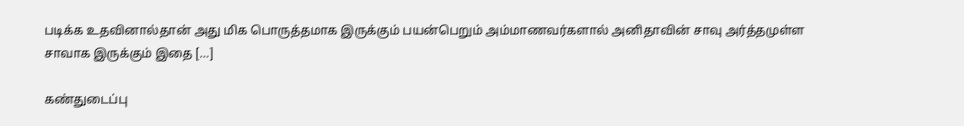படிக்க உதவினால்தான் அது மிக பொருத்தமாக இருக்கும் பயன்பெறும் அம்மாணவர்களால் அனிதாவின் சாவு அர்த்தமுள்ள சாவாக இருக்கும் இதை […]

கண்துடைப்பு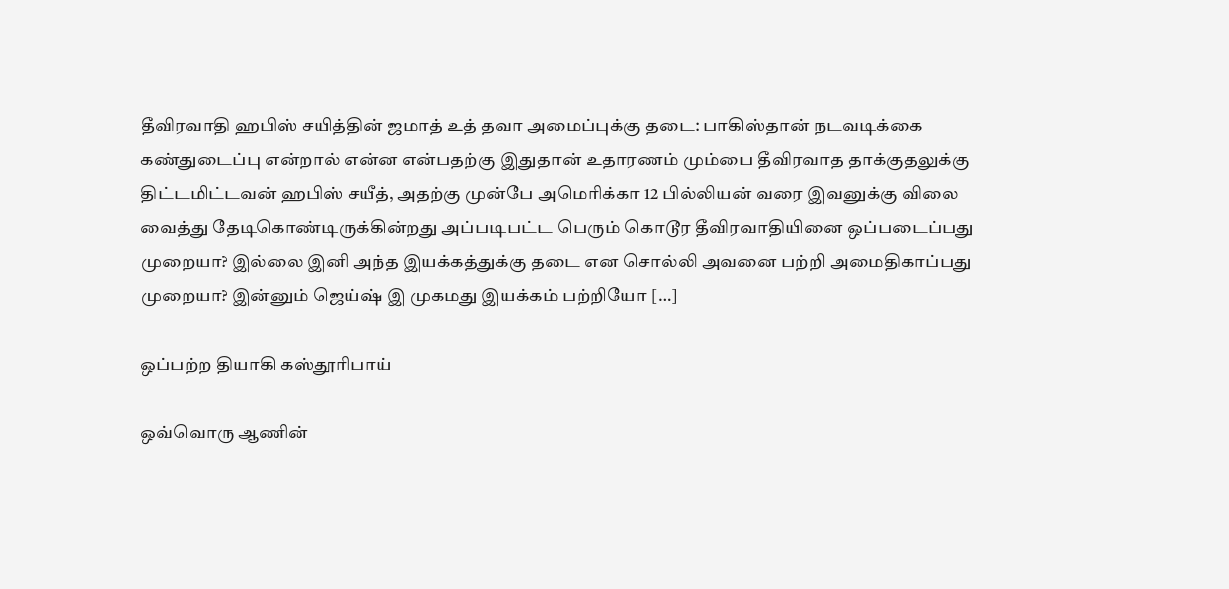தீவிரவாதி ஹபிஸ் சயித்தின் ஜமாத் உத் தவா அமைப்புக்கு தடை: பாகிஸ்தான் நடவடிக்கை கண்துடைப்பு என்றால் என்ன என்பதற்கு இதுதான் உதாரணம் மும்பை தீவிரவாத தாக்குதலுக்கு திட்டமிட்டவன் ஹபிஸ் சயீத், அதற்கு முன்பே அமெரிக்கா 12 பில்லியன் வரை இவனுக்கு விலை வைத்து தேடிகொண்டிருக்கின்றது அப்படிபட்ட பெரும் கொடூர தீவிரவாதியினை ஒப்படைப்பது முறையா? இல்லை இனி அந்த இயக்கத்துக்கு தடை என சொல்லி அவனை பற்றி அமைதிகாப்பது முறையா? இன்னும் ஜெய்ஷ் இ முகமது இயக்கம் பற்றியோ […]

ஒப்பற்ற தியாகி கஸ்தூரிபாய்

ஒவ்வொரு ஆணின்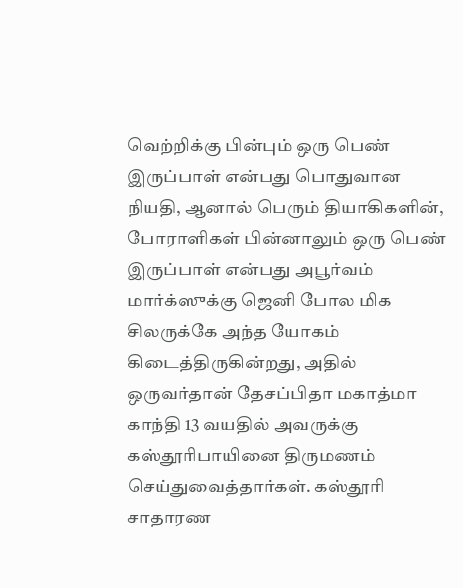வெற்றிக்கு பின்பும் ஒரு பெண் இருப்பாள் என்பது பொதுவான நியதி, ஆனால் பெரும் தியாகிகளின், போராளிகள் பின்னாலும் ஒரு பெண் இருப்பாள் என்பது அபூர்வம் மார்க்ஸுக்கு ஜெனி போல மிக சிலருக்கே அந்த யோகம் கிடைத்திருகின்றது, அதில் ஒருவர்தான் தேசப்பிதா மகாத்மா காந்தி 13 வயதில் அவருக்கு கஸ்தூரிபாயினை திருமணம் செய்துவைத்தார்கள். கஸ்தூரி சாதாரண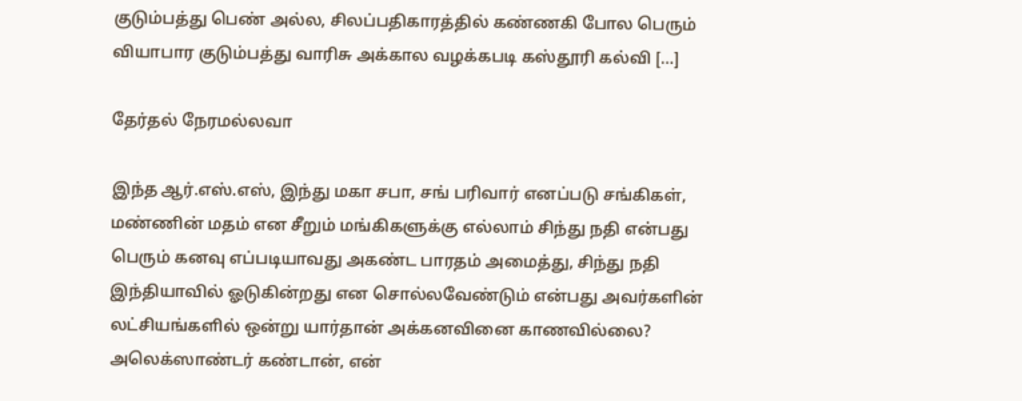குடும்பத்து பெண் அல்ல, சிலப்பதிகாரத்தில் கண்ணகி போல பெரும் வியாபார குடும்பத்து வாரிசு அக்கால வழக்கபடி கஸ்தூரி கல்வி […]

தேர்தல் நேரமல்லவா

இந்த ஆர்.எஸ்.எஸ், இந்து மகா சபா, சங் பரிவார் எனப்படு சங்கிகள், மண்ணின் மதம் என சீறும் மங்கிகளுக்கு எல்லாம் சிந்து நதி என்பது பெரும் கனவு எப்படியாவது அகண்ட பாரதம் அமைத்து, சிந்து நதி இந்தியாவில் ஓடுகின்றது என சொல்லவேண்டும் என்பது அவர்களின் லட்சியங்களில் ஒன்று யார்தான் அக்கனவினை காணவில்லை? அலெக்ஸாண்டர் கண்டான், என்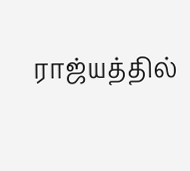ராஜ்யத்தில்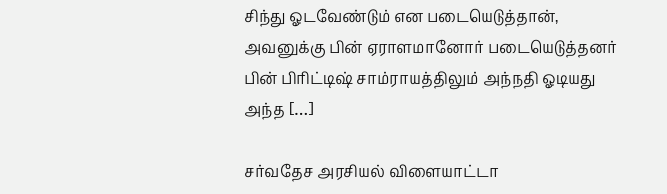சிந்து ஓடவேண்டும் என படையெடுத்தான், அவனுக்கு பின் ஏராளமானோர் படையெடுத்தனர் பின் பிரிட்டிஷ் சாம்ராயத்திலும் அந்நதி ஓடியது அந்த […]

சர்வதேச அரசியல் விளையாட்டா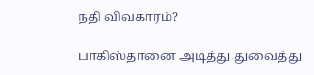நதி விவகாரம்?

பாகிஸ்தானை அடித்து துவைத்து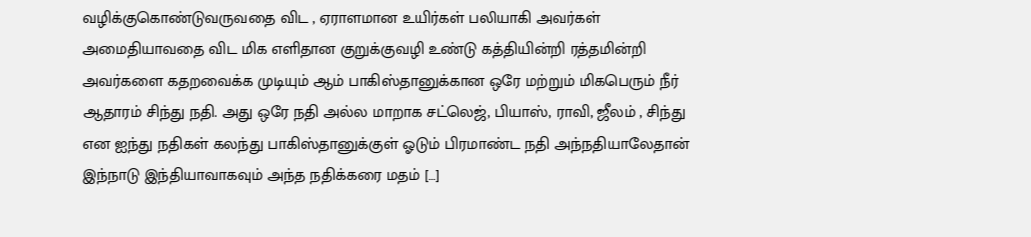வழிக்குகொண்டுவருவதை விட , ஏராளமான உயிர்கள் பலியாகி அவர்கள் அமைதியாவதை விட மிக எளிதான குறுக்குவழி உண்டு கத்தியின்றி ரத்தமின்றி அவர்களை கதறவைக்க முடியும் ஆம் பாகிஸ்தானுக்கான ஒரே மற்றும் மிகபெரும் நீர் ஆதாரம் சிந்து நதி. அது ஒரே நதி அல்ல மாறாக சட்லெஜ், பியாஸ், ராவி, ஜீலம் , சிந்து என ஐந்து நதிகள் கலந்து பாகிஸ்தானுக்குள் ஓடும் பிரமாண்ட நதி அந்நதியாலேதான் இந்நாடு இந்தியாவாகவும் அந்த நதிக்கரை மதம் […]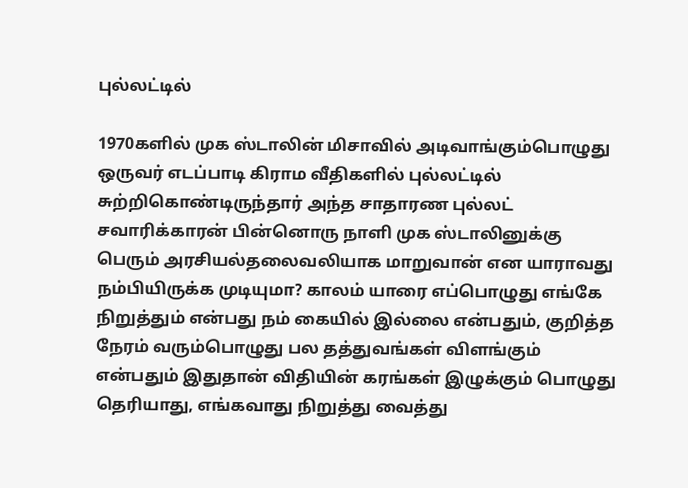புல்லட்டில்

1970களில் முக ஸ்டாலின் மிசாவில் அடிவாங்கும்பொழுது ஒருவர் எடப்பாடி கிராம வீதிகளில் புல்லட்டில் சுற்றிகொண்டிருந்தார் அந்த சாதாரண புல்லட் சவாரிக்காரன் பின்னொரு நாளி முக ஸ்டாலினுக்கு பெரும் அரசியல்தலைவலியாக மாறுவான் என யாராவது நம்பியிருக்க முடியுமா? காலம் யாரை எப்பொழுது எங்கே நிறுத்தும் என்பது நம் கையில் இல்லை என்பதும், குறித்த நேரம் வரும்பொழுது பல தத்துவங்கள் விளங்கும் என்பதும் இதுதான் விதியின் கரங்கள் இழுக்கும் பொழுது தெரியாது, எங்கவாது நிறுத்து வைத்து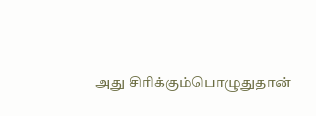அது சிரிக்கும்பொழுதுதான்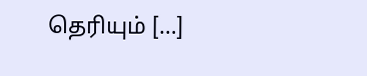தெரியும் […]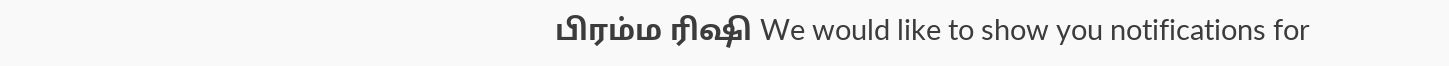பிரம்ம ரிஷி We would like to show you notifications for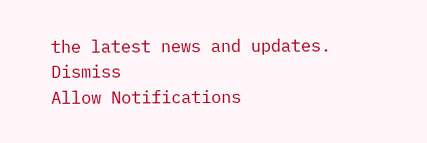the latest news and updates.
Dismiss
Allow Notifications